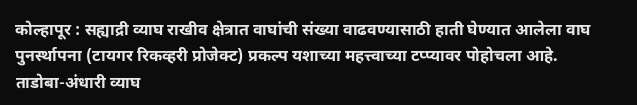कोल्हापूर : सह्याद्री व्याघ राखीव क्षेत्रात वाघांची संख्या वाढवण्यासाठी हाती घेण्यात आलेला वाघ पुनर्स्थापना (टायगर रिकव्हरी प्रोजेक्ट) प्रकल्प यशाच्या महत्त्वाच्या टप्प्यावर पोहोचला आहे. ताडोबा-अंधारी व्याघ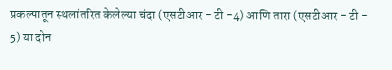प्रकल्पातून स्थलांतरित केलेल्या चंदा (एसटीआर - टी -4) आणि तारा (एसटीआर - टी - 5) या दोन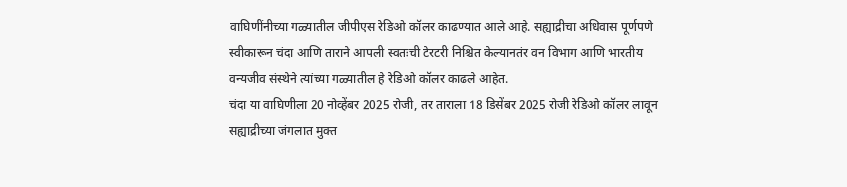वाघिणींनीच्या गळ्यातील जीपीएस रेडिओ कॉलर काढण्यात आले आहे. सह्याद्रीचा अधिवास पूर्णपणे स्वीकारून चंदा आणि ताराने आपली स्वतःची टेरटरी निश्चित केल्यानतंर वन विभाग आणि भारतीय वन्यजीव संस्थेने त्यांच्या गळ्यातील हे रेडिओ कॉलर काढले आहेत.
चंदा या वाघिणीला 20 नोव्हेंबर 2025 रोजी, तर ताराला 18 डिसेंबर 2025 रोजी रेडिओ कॉलर लावून सह्याद्रीच्या जंगलात मुक्त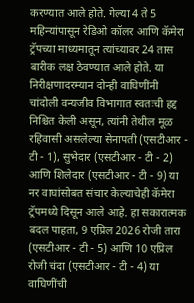करण्यात आले होते. गेल्या 4 ते 5 महिन्यांपासून रेडिओ कॉलर आणि कॅमेरा ट्रॅपच्या माध्यमातून त्यांच्यावर 24 तास बारीक लक्ष ठेवण्यात आले होते. या निरीक्षणादरम्यान दोन्ही वाघिणींनी चांदोली वन्यजीव विभागात स्वतःची हद्द निश्चित केली असून, त्यांनी तेथील मूळ रहिवासी असलेल्या सेनापती (एसटीआर - टी - 1), सुभेदार (एसटीआर - टी - 2) आणि शिलेदार (एसटीआर - टी - 9) या नर वाघांसोबत संचार केल्याचेही कॅमेरा ट्रॅपमध्ये दिसून आले आहे. हा सकारात्मक बदल पाहता, 9 एप्रिल 2026 रोजी तारा (एसटीआर - टी - 5) आणि 10 एप्रिल रोजी चंदा (एसटीआर - टी - 4) या वाघिणींची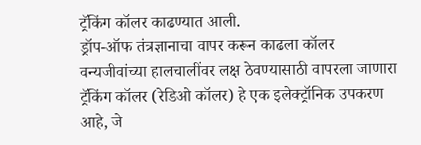ट्रॅकिंग कॉलर काढण्यात आली.
ड्रॉप-ऑफ तंत्रज्ञानाचा वापर करून काढला कॉलर
वन्यजीवांच्या हालचालींवर लक्ष ठेवण्यासाठी वापरला जाणारा ट्रॅकिंग कॉलर (रेडिओ कॉलर) हे एक इलेक्ट्रॉनिक उपकरण आहे, जे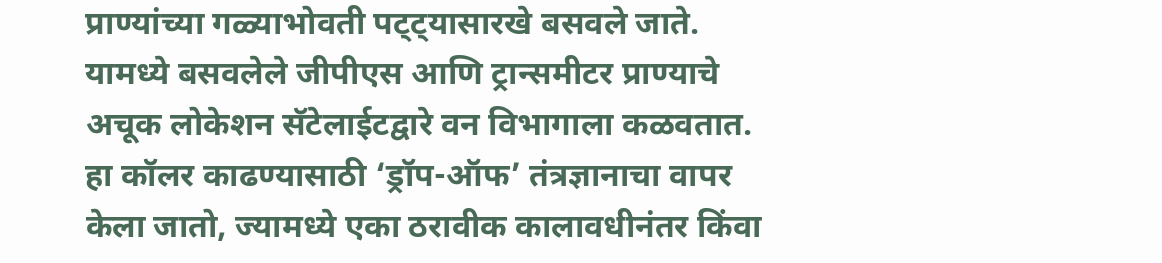प्राण्यांच्या गळ्याभोवती पट्ट्यासारखे बसवले जाते. यामध्ये बसवलेले जीपीएस आणि ट्रान्समीटर प्राण्याचे अचूक लोकेशन सॅटेलाईटद्वारे वन विभागाला कळवतात. हा कॉलर काढण्यासाठी ‘ड्रॉप-ऑफ’ तंत्रज्ञानाचा वापर केला जातो, ज्यामध्ये एका ठरावीक कालावधीनंतर किंवा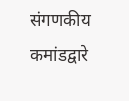संगणकीय कमांडद्वारे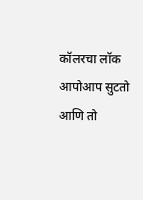कॉलरचा लॉक आपोआप सुटतो आणि तो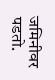जमिनीवर पडतो.